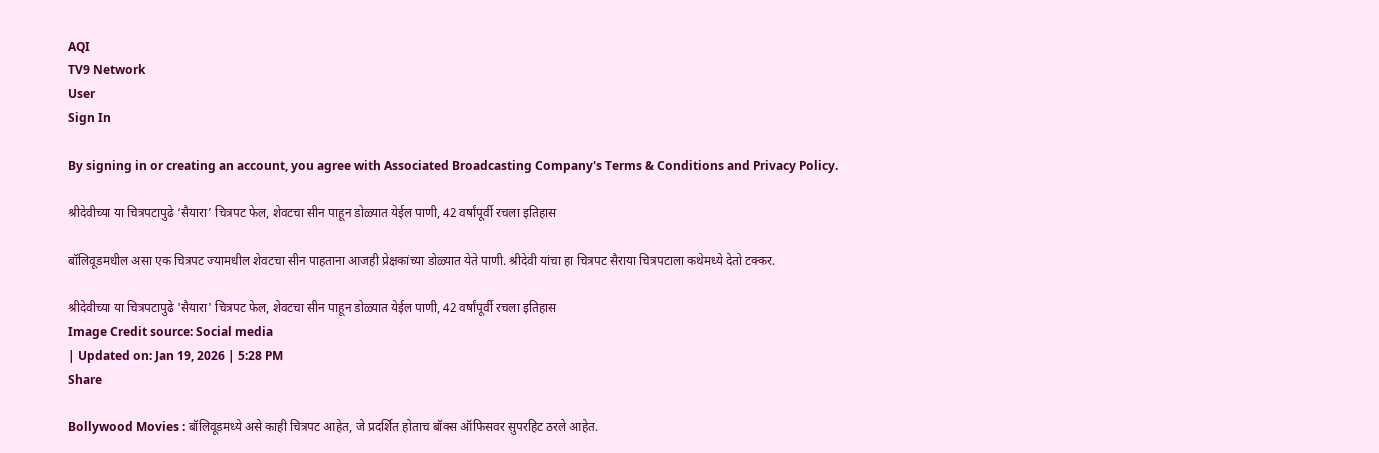AQI
TV9 Network
User
Sign In

By signing in or creating an account, you agree with Associated Broadcasting Company's Terms & Conditions and Privacy Policy.

श्रीदेवीच्या या चित्रपटापुढे ‘सैयारा’ चित्रपट फेल, शेवटचा सीन पाहून डोळ्यात येईल पाणी, 42 वर्षांपूर्वी रचला इतिहास

बॉलिवूडमधील असा एक चित्रपट ज्यामधील शेवटचा सीन पाहताना आजही प्रेक्षकांच्या डोळ्यात येते पाणी. श्रीदेवी यांचा हा चित्रपट सैराया चित्रपटाला कथेमध्ये देतो टक्कर.

श्रीदेवीच्या या चित्रपटापुढे 'सैयारा' चित्रपट फेल, शेवटचा सीन पाहून डोळ्यात येईल पाणी, 42 वर्षांपूर्वी रचला इतिहास
Image Credit source: Social media
| Updated on: Jan 19, 2026 | 5:28 PM
Share

Bollywood Movies : बॉलिवूडमध्ये असे काही चित्रपट आहेत, जे प्रदर्शित होताच बॉक्स ऑफिसवर सुपरहिट ठरले आहेत.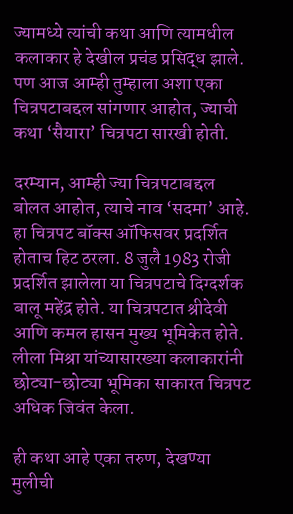ज्यामध्ये त्यांची कथा आणि त्यामधील कलाकार हे देखील प्रचंड प्रसिद्ध झाले. पण आज आम्ही तुम्हाला अशा एका चित्रपटाबद्दल सांगणार आहोत, ज्याची कथा ‘सैयारा’ चित्रपटा सारखी होती.

दरम्यान, आम्ही ज्या चित्रपटाबद्दल बोलत आहोत, त्याचे नाव ‘सदमा’ आहे. हा चित्रपट बॉक्स ऑफिसवर प्रदर्शित होताच हिट ठरला. 8 जुलै 1983 रोजी प्रदर्शित झालेला या चित्रपटाचे दिग्दर्शक बालू महेंद्र होते. या चित्रपटात श्रीदेवी आणि कमल हासन मुख्य भूमिकेत होते. लीला मिश्रा यांच्यासारख्या कलाकारांनी छोट्या-छोट्या भूमिका साकारत चित्रपट अधिक जिवंत केला.

ही कथा आहे एका तरुण, देखण्या मुलीची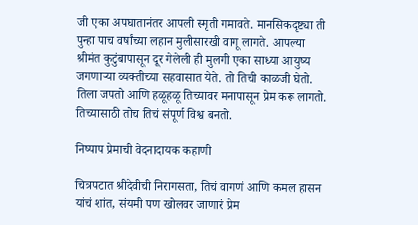जी एका अपघातानंतर आपली स्मृती गमावते. मानसिकदृष्ट्या ती पुन्हा पाच वर्षांच्या लहान मुलीसारखी वागू लागते. आपल्या श्रीमंत कुटुंबापासून दूर गेलेली ही मुलगी एका साध्या आयुष्य जगणाऱ्या व्यक्तीच्या सहवासात येते. तो तिची काळजी घेतो. तिला जपतो आणि हळूहळू तिच्यावर मनापासून प्रेम करू लागतो. तिच्यासाठी तोच तिचं संपूर्ण विश्व बनतो.

निष्पाप प्रेमाची वेदनादायक कहाणी

चित्रपटात श्रीदेवीची निरागसता, तिचं वागणं आणि कमल हासन यांचं शांत, संयमी पण खोलवर जाणारं प्रेम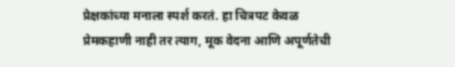प्रेक्षकांच्या मनाला स्पर्श करतं. हा चित्रपट केवळ प्रेमकहाणी नाही तर त्याग, मूक वेदना आणि अपूर्णतेची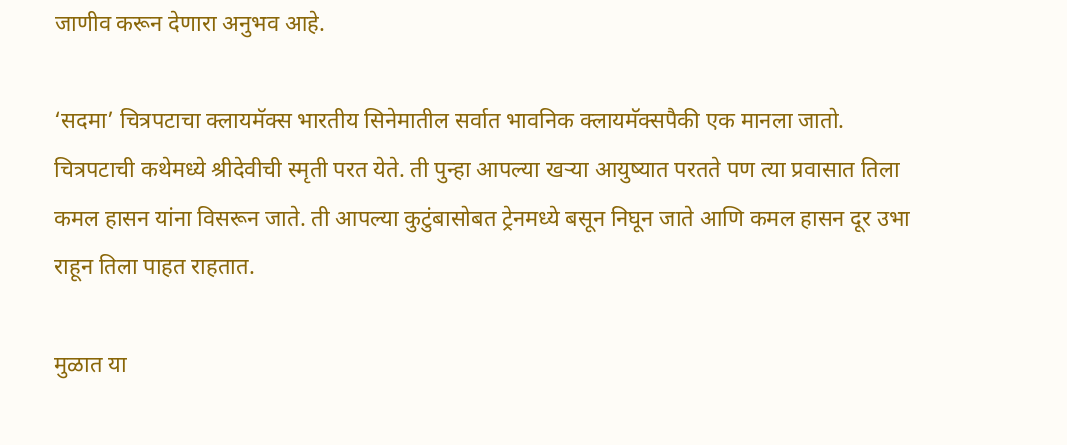जाणीव करून देणारा अनुभव आहे.

‘सदमा’ चित्रपटाचा क्लायमॅक्स भारतीय सिनेमातील सर्वात भावनिक क्लायमॅक्सपैकी एक मानला जातो. चित्रपटाची कथेमध्ये श्रीदेवीची स्मृती परत येते. ती पुन्हा आपल्या खऱ्या आयुष्यात परतते पण त्या प्रवासात तिला कमल हासन यांना विसरून जाते. ती आपल्या कुटुंबासोबत ट्रेनमध्ये बसून निघून जाते आणि कमल हासन दूर उभा राहून तिला पाहत राहतात.

मुळात या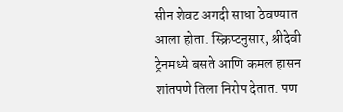सीन शेवट अगदी साधा ठेवण्यात आला होता. स्क्रिप्टनुसार, श्रीदेवी ट्रेनमध्ये बसते आणि कमल हासन शांतपणे तिला निरोप देतात. पण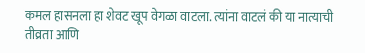कमल हासनला हा शेवट खूप वेगळा वाटला. त्यांना वाटलं की या नात्याची तीव्रता आणि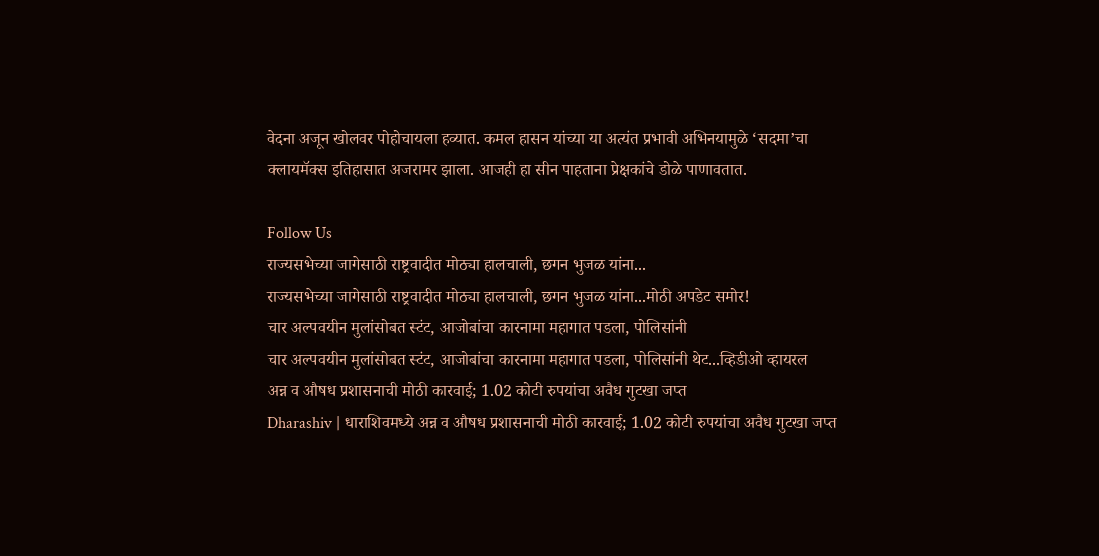वेदना अजून खोलवर पोहोचायला हव्यात. कमल हासन यांच्या या अत्यंत प्रभावी अभिनयामुळे ‘सदमा’चा क्लायमॅक्स इतिहासात अजरामर झाला. आजही हा सीन पाहताना प्रेक्षकांचे डोळे पाणावतात.

Follow Us
राज्यसभेच्या जागेसाठी राष्ट्रवादीत मोठ्या हालचाली, छगन भुजळ यांना...
राज्यसभेच्या जागेसाठी राष्ट्रवादीत मोठ्या हालचाली, छगन भुजळ यांना...मोठी अपडेट समोर!
चार अल्पवयीन मुलांसोबत स्टंट, आजोबांचा कारनामा महागात पडला, पोलिसांनी
चार अल्पवयीन मुलांसोबत स्टंट, आजोबांचा कारनामा महागात पडला, पोलिसांनी थेट...व्हिडीओ व्हायरल
अन्न व औषध प्रशासनाची मोठी कारवाई; 1.02 कोटी रुपयांचा अवैध गुटखा जप्त
Dharashiv | धाराशिवमध्ये अन्न व औषध प्रशासनाची मोठी कारवाई; 1.02 कोटी रुपयांचा अवैध गुटखा जप्त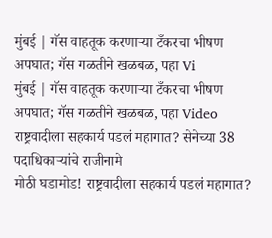मुंबई | गॅस वाहतूक करणाऱ्या टँकरचा भीषण अपघात; गॅस गळतीने खळबळ, पहा Vi
मुंबई | गॅस वाहतूक करणाऱ्या टँकरचा भीषण अपघात; गॅस गळतीने खळबळ, पहा Video
राष्ट्रवादीला सहकार्य पडलं महागात? सेनेच्या 38 पदाधिकाऱ्यांचे राजीनामे
मोठी घडामोड! राष्ट्रवादीला सहकार्य पडलं महागात?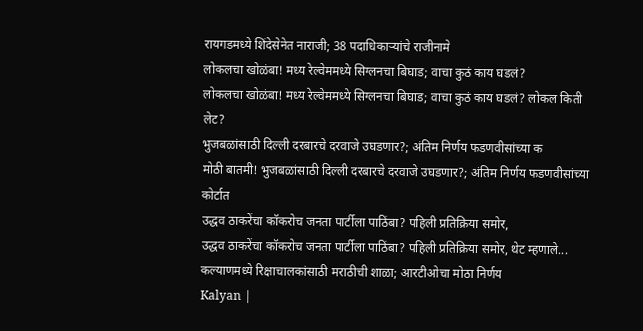रायगडमध्ये शिंदेसेनेत नाराजी; 38 पदाधिकाऱ्यांचे राजीनामे
लोकलचा खोळंबा! मध्य रेल्वेममध्ये सिग्लनचा बिघाड; वाचा कुठं काय घडलं?
लोकलचा खोळंबा! मध्य रेल्वेममध्ये सिग्लनचा बिघाड; वाचा कुठं काय घडलं? लोकल किती लेट?
भुजबळांसाठी दिल्ली दरबारचे दरवाजे उघडणार?; अंतिम निर्णय फडणवीसांच्या क
मोठी बातमी! भुजबळांसाठी दिल्ली दरबारचे दरवाजे उघडणार?; अंतिम निर्णय फडणवीसांच्या कोर्टात
उद्धव ठाकरेंचा कॉकरोच जनता पार्टीला पाठिंबा? पहिली प्रतिक्रिया समोर,
उद्धव ठाकरेंचा कॉकरोच जनता पार्टीला पाठिंबा? पहिली प्रतिक्रिया समोर, थेट म्हणाले...
कल्याणमध्ये रिक्षाचालकांसाठी मराठीची शाळा; आरटीओचा मोठा निर्णय
Kalyan |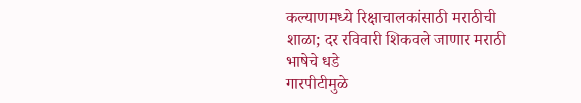कल्याणमध्ये रिक्षाचालकांसाठी मराठीची शाळा; दर रविवारी शिकवले जाणार मराठी भाषेचे धडे
गारपीटीमुळे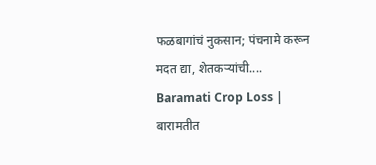फळबागांचं नुकसान; पंचनामे करून मदत द्या, शेतकऱ्यांची....
Baramati Crop Loss | बारामतीत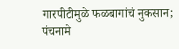गारपीटीमुळे फळबागांचं नुकसान; पंचनामे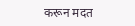करून मदत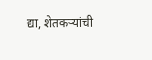द्या, शेतकऱ्यांची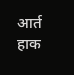आर्त हाक